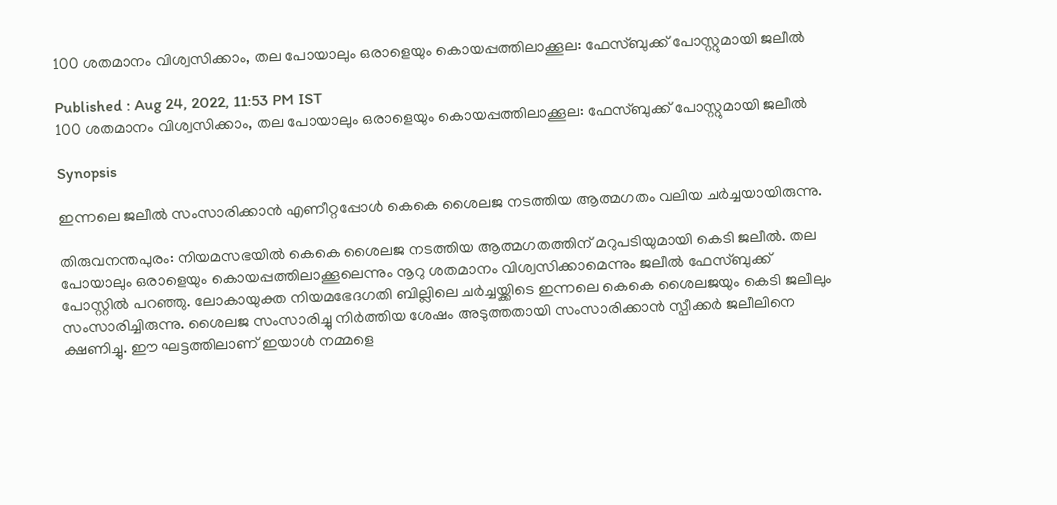100 ശതമാനം വിശ്വസിക്കാം, തല പോയാലും ഒരാളെയും കൊയപ്പത്തിലാക്കൂല: ഫേസ്ബുക്ക് പോസ്റ്റുമായി ജലീൽ

Published : Aug 24, 2022, 11:53 PM IST
100 ശതമാനം വിശ്വസിക്കാം, തല പോയാലും ഒരാളെയും കൊയപ്പത്തിലാക്കൂല: ഫേസ്ബുക്ക് പോസ്റ്റുമായി ജലീൽ

Synopsis

ഇന്നലെ ജലീൽ സംസാരിക്കാൻ എണീറ്റപ്പോൾ കെകെ ശൈലജ നടത്തിയ ആത്മഗതം വലിയ ചര്‍ച്ചയായിരുന്നു.

തിരുവനന്തപുരം: നിയമസഭയിൽ കെകെ ശൈലജ നടത്തിയ ആത്മഗതത്തിന് മറുപടിയുമായി കെടി ജലീൽ. തല പോയാലും ഒരാളെയും കൊയപ്പത്തിലാക്കൂലെന്നും നൂറു ശതമാനം വിശ്വസിക്കാമെന്നും ജലീൽ ഫേസ്ബുക്ക് പോസ്റ്റിൽ പറഞ്ഞു. ലോകായുക്ത നിയമഭേദഗതി ബില്ലിലെ ചര്‍ച്ചയ്ക്കിടെ ഇന്നലെ കെകെ ശൈലജയും കെടി ജലീലും സംസാരിച്ചിരുന്നു. ശൈലജ സംസാരിച്ചു നിര്‍ത്തിയ ശേഷം അടുത്തതായി സംസാരിക്കാൻ സ്പീക്കര്‍ ജലീലിനെ ക്ഷണിച്ചു. ഈ ഘട്ടത്തിലാണ് ഇയാൾ നമ്മളെ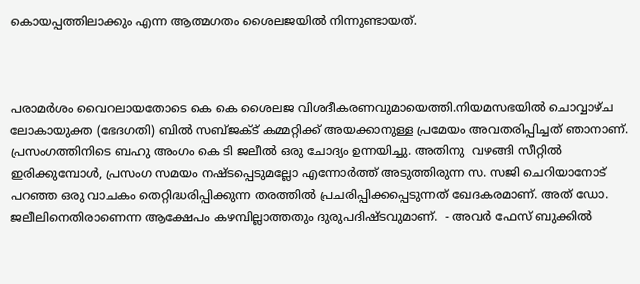കൊയപ്പത്തിലാക്കും എന്ന ആത്മഗതം ശൈലജയിൽ നിന്നുണ്ടായത്.



പരാമര്‍ശം വൈറലായതോടെ കെ കെ ശൈലജ വിശദീകരണവുമായെത്തി.നിയമസഭയിൽ ചൊവ്വാഴ്ച ലോകായുക്ത (ഭേദഗതി) ബിൽ സബ്ജക്ട് കമ്മറ്റിക്ക് അയക്കാനുള്ള പ്രമേയം അവതരിപ്പിച്ചത് ഞാനാണ്. പ്രസംഗത്തിനിടെ ബഹു അംഗം കെ ടി ജലീൽ ഒരു ചോദ്യം ഉന്നയിച്ചു. അതിനു  വഴങ്ങി സീറ്റിൽ ഇരിക്കുമ്പോൾ, പ്രസംഗ സമയം നഷ്ടപ്പെടുമല്ലോ എന്നോർത്ത് അടുത്തിരുന്ന സ. സജി ചെറിയാനോട് പറഞ്ഞ ഒരു വാചകം തെറ്റിദ്ധരിപ്പിക്കുന്ന തരത്തിൽ പ്രചരിപ്പിക്കപ്പെടുന്നത് ഖേദകരമാണ്. അത് ഡോ. ജലീലിനെതിരാണെന്ന ആക്ഷേപം കഴമ്പില്ലാത്തതും ദുരുപദിഷ്ടവുമാണ്.  - അവര്‍ ഫേസ് ബുക്കില്‍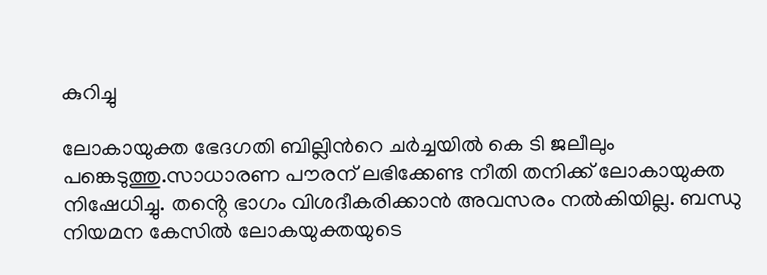കുറിച്ചു

ലോകായുക്ത ഭേദഗതി ബില്ലിന്‍റെ ചര്‍ച്ചയില്‍ കെ ടി ജലീലും പങ്കെടുത്തു.സാധാരണ പൗരന് ലഭിക്കേണ്ട നീതി തനിക്ക് ലോകായുക്ത നിഷേധിച്ചു. തൻ്റെ ഭാഗം വിശദീകരിക്കാൻ അവസരം നൽകിയില്ല. ബന്ധു നിയമന കേസിൽ ലോകയുക്തയുടെ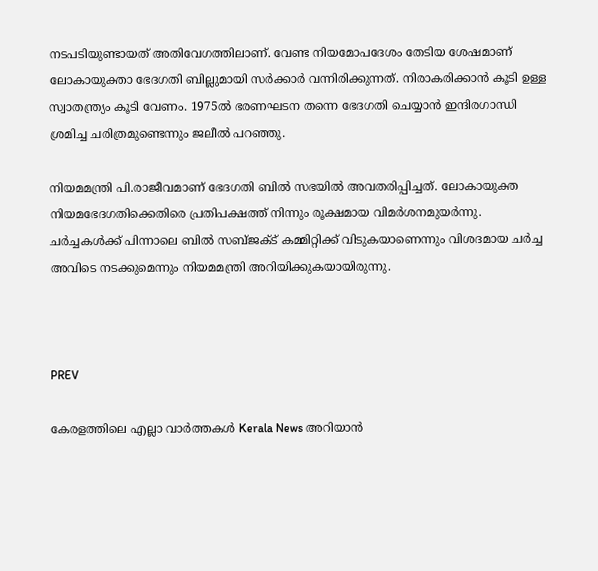നടപടിയുണ്ടായത് അതിവേഗത്തിലാണ്. വേണ്ട നിയമോപദേശം തേടിയ ശേഷമാണ് ലോകായുക്താ ഭേദഗതി ബില്ലുമായി സർക്കാർ വന്നിരിക്കുന്നത്. നിരാകരിക്കാൻ കൂടി ഉള്ള സ്വാതന്ത്ര്യം കൂടി വേണം. 1975ൽ ഭരണഘടന തന്നെ ഭേദഗതി ചെയ്യാൻ ഇന്ദിരഗാന്ധി ശ്രമിച്ച ചരിത്രമുണ്ടെന്നും ജലീല്‍ പറഞ്ഞു.

നിയമമന്ത്രി പി.രാജീവമാണ് ഭേദഗതി ബിൽ സഭയിൽ അവതരിപ്പിച്ചത്. ലോകായുക്ത നിയമഭേദഗതിക്കെതിരെ പ്രതിപക്ഷത്ത് നിന്നും രൂക്ഷമായ വിമർശനമുയർന്നു. ചർച്ചകൾക്ക് പിന്നാലെ ബിൽ സബ്ജക്ട് കമ്മിറ്റിക്ക് വിടുകയാണെന്നും വിശദമായ ചർച്ച അവിടെ നടക്കുമെന്നും നിയമമന്ത്രി അറിയിക്കുകയായിരുന്നു.



PREV

കേരളത്തിലെ എല്ലാ വാർത്തകൾ Kerala News അറിയാൻ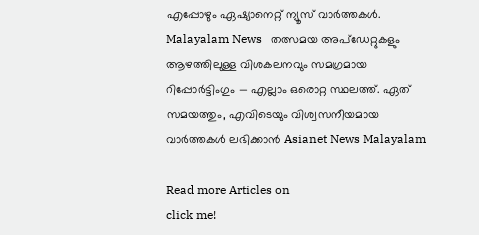എപ്പോഴും ഏഷ്യാനെറ്റ് ന്യൂസ് വാർത്തകൾ.  Malayalam News   തത്സമയ അപ്‌ഡേറ്റുകളും ആഴത്തിലുള്ള വിശകലനവും സമഗ്രമായ റിപ്പോർട്ടിംഗും — എല്ലാം ഒരൊറ്റ സ്ഥലത്ത്. ഏത് സമയത്തും, എവിടെയും വിശ്വസനീയമായ വാർത്തകൾ ലഭിക്കാൻ Asianet News Malayalam

Read more Articles on
click me!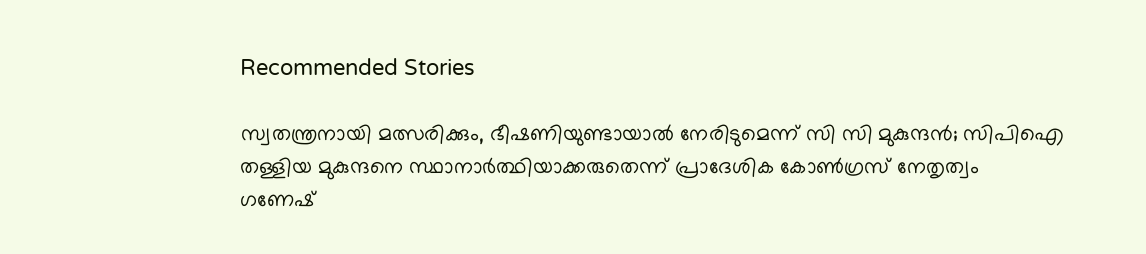Recommended Stories

സ്വതന്ത്രനായി മത്സരിക്കും, ഭീഷണിയുണ്ടായാൽ നേരിടുമെന്ന് സി സി മുകുന്ദൻ; സിപിഐ തള്ളിയ മുകുന്ദനെ സ്ഥാനാർത്ഥിയാക്കരുതെന്ന് പ്രാദേശിക കോൺഗ്രസ് നേതൃത്വം
ഗണേഷ്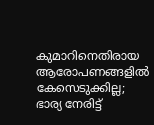കുമാറിനെതിരായ ആരോപണങ്ങളിൽ കേസെടുക്കില്ല; ഭാര്യ നേരിട്ട്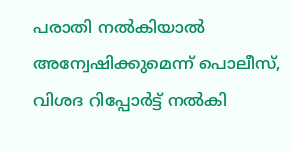പരാതി നൽകിയാൽ അന്വേഷിക്കുമെന്ന് പൊലീസ്, വിശദ റിപ്പോർട്ട് നൽകി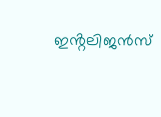ഇൻ്റലിജൻസ്